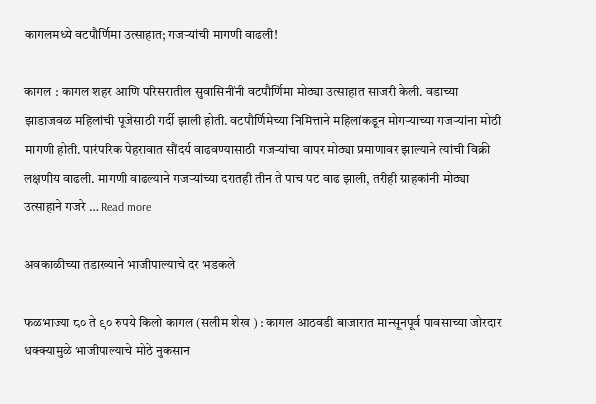कागलमध्ये वटपौर्णिमा उत्साहात; गजऱ्यांची मागणी वाढली!

कागल : कागल शहर आणि परिसरातील सुवासिनींनी वटपौर्णिमा मोठ्या उत्साहात साजरी केली. वडाच्या झाडाजवळ महिलांची पूजेसाठी गर्दी झाली होती. वटपौर्णिमेच्या निमित्ताने महिलांकडून मोगऱ्याच्या गजऱ्यांना मोठी मागणी होती. पारंपरिक पेहरावात सौंदर्य वाढवण्यासाठी गजऱ्यांचा वापर मोठ्या प्रमाणावर झाल्याने त्यांची विक्री लक्षणीय वाढली. मागणी वाढल्याने गजऱ्यांच्या दरातही तीन ते पाच पट वाढ झाली, तरीही ग्राहकांनी मोठ्या उत्साहाने गजरे … Read more

अवकाळीच्या तडाख्याने भाजीपाल्याचे दर भडकले

फळभाज्या ८० ते ९० रुपये किलो कागल (सलीम शेख ) : कागल आठवडी बाजारात मान्सूनपूर्व पावसाच्या जोरदार धक्क्यामुळे भाजीपाल्याचे मोठे नुकसान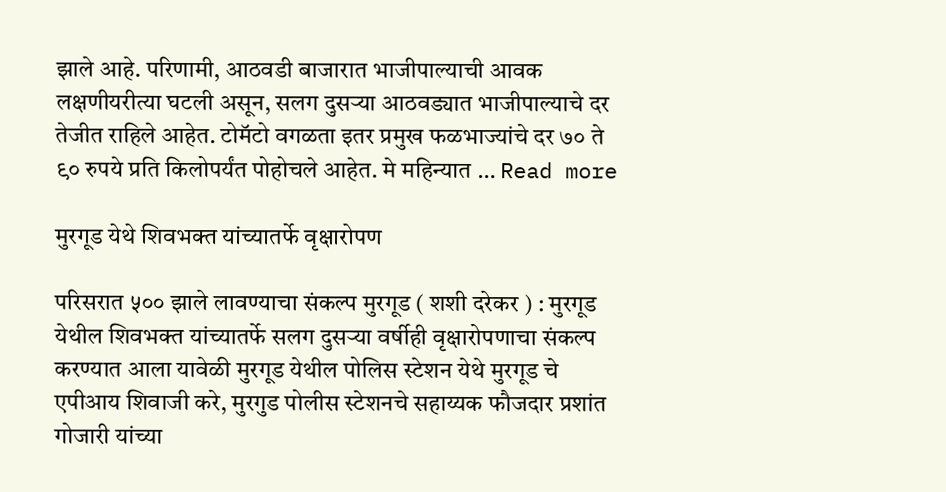झाले आहे. परिणामी, आठवडी बाजारात भाजीपाल्याची आवक लक्षणीयरीत्या घटली असून, सलग दुसऱ्या आठवड्यात भाजीपाल्याचे दर तेजीत राहिले आहेत. टोमॅटो वगळता इतर प्रमुख फळभाज्यांचे दर ७० ते ९० रुपये प्रति किलोपर्यंत पोहोचले आहेत. मे महिन्यात … Read more

मुरगूड येथे शिवभक्त यांच्यातर्फे वृक्षारोपण

परिसरात ५०० झाले लावण्याचा संकल्प मुरगूड ( शशी दरेकर ) : मुरगूड येथील शिवभक्त यांच्यातर्फे सलग दुसऱ्या वर्षीही वृक्षारोपणाचा संकल्प करण्यात आला यावेळी मुरगूड येथील पोलिस स्टेशन येथे मुरगूड चे एपीआय शिवाजी करे, मुरगुड पोलीस स्टेशनचे सहाय्यक फौजदार प्रशांत गोजारी यांच्या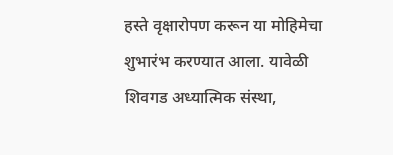हस्ते वृक्षारोपण करून या मोहिमेचा शुभारंभ करण्यात आला. यावेळी शिवगड अध्यात्मिक संस्था,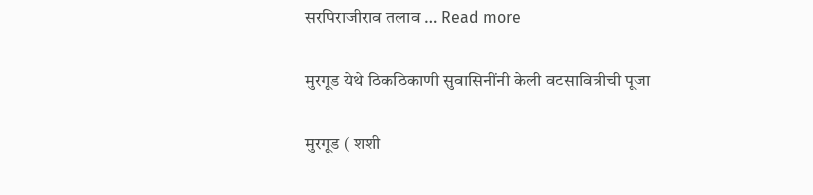सरपिराजीराव तलाव … Read more

मुरगूड येथे ठिकठिकाणी सुवासिनींनी केली वटसावित्रीची पूजा

मुरगूड ( शशी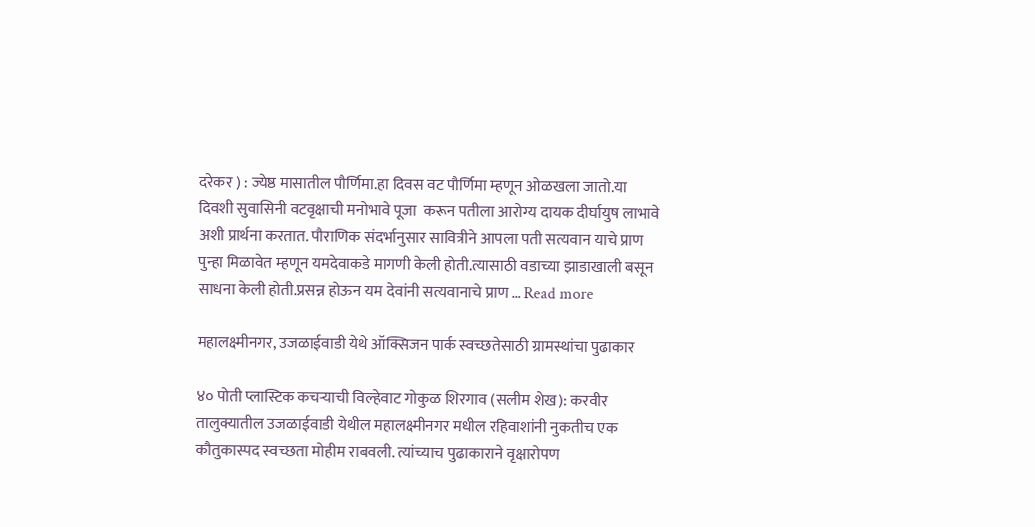दरेकर ) : ज्येष्ठ मासातील पौर्णिमा.हा दिवस वट पौर्णिमा म्हणून ओळखला जातो.या दिवशी सुवासिनी वटवृक्षाची मनोभावे पूजा  करून पतीला आरोग्य दायक दीर्घायुष लाभावे अशी प्रार्थना करतात. पौराणिक संदर्भानुसार सावित्रीने आपला पती सत्यवान याचे प्राण पुन्हा मिळावेत म्हणून यमदेवाकडे मागणी केली होती.त्यासाठी वडाच्या झाडाखाली बसून साधना केली होती.प्रसन्न होऊन यम देवांनी सत्यवानाचे प्राण … Read more

महालक्ष्मीनगर, उजळाईवाडी येथे ऑक्सिजन पार्क स्वच्छतेसाठी ग्रामस्थांचा पुढाकार

४० पोती प्लास्टिक कचऱ्याची विल्हेवाट गोकुळ शिरगाव (सलीम शेख): करवीर तालुक्यातील उजळाईवाडी येथील महालक्ष्मीनगर मधील रहिवाशांनी नुकतीच एक कौतुकास्पद स्वच्छता मोहीम राबवली. त्यांच्याच पुढाकाराने वृक्षारोपण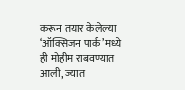करून तयार केलेल्या ‘ऑक्सिजन पार्क’मध्ये ही मोहीम राबवण्यात आली, ज्यात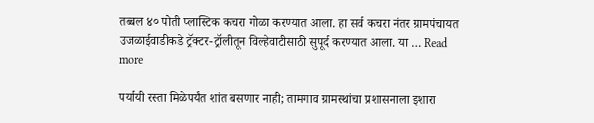तब्बल ४० पोती प्लास्टिक कचरा गोळा करण्यात आला. हा सर्व कचरा नंतर ग्रामपंचायत उजळाईवाडीकडे ट्रॅक्टर-ट्रॉलीतून विल्हेवाटीसाठी सुपूर्द करण्यात आला. या … Read more

पर्यायी रस्ता मिळेपर्यंत शांत बसणार नाही; तामगाव ग्रामस्थांचा प्रशासनाला इशारा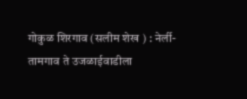गोकुळ शिरगाव (सलीम शेख ) : नेर्ली-तामगाव ते उजळाईवाडीला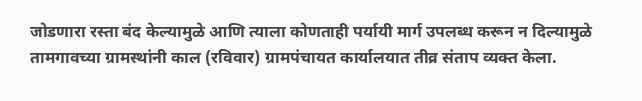जोडणारा रस्ता बंद केल्यामुळे आणि त्याला कोणताही पर्यायी मार्ग उपलब्ध करून न दिल्यामुळे तामगावच्या ग्रामस्थांनी काल (रविवार) ग्रामपंचायत कार्यालयात तीव्र संताप व्यक्त केला.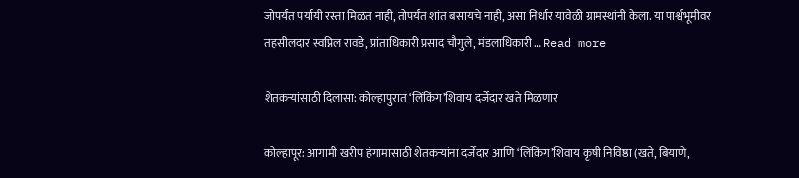जोपर्यंत पर्यायी रस्ता मिळत नाही, तोपर्यंत शांत बसायचे नाही, असा निर्धार यावेळी ग्रामस्थांनी केला. या पार्श्वभूमीवर तहसीलदार स्वप्निल रावडे, प्रांताधिकारी प्रसाद चौगुले, मंडलाधिकारी … Read more

शेतकऱ्यांसाठी दिलासा: कोल्हापुरात ‘लिंकिंग’शिवाय दर्जेदार खते मिळणार

कोल्हापूर: आगामी खरीप हंगामासाठी शेतकऱ्यांना दर्जेदार आणि ‘लिंकिंग’शिवाय कृषी निविष्ठा (खते, बियाणे,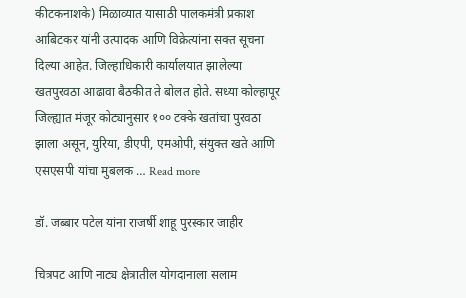कीटकनाशके) मिळाव्यात यासाठी पालकमंत्री प्रकाश आबिटकर यांनी उत्पादक आणि विक्रेत्यांना सक्त सूचना दिल्या आहेत. जिल्हाधिकारी कार्यालयात झालेल्या खतपुरवठा आढावा बैठकीत ते बोलत होते. सध्या कोल्हापूर जिल्ह्यात मंजूर कोट्यानुसार १०० टक्के खतांचा पुरवठा झाला असून, युरिया, डीएपी, एमओपी, संयुक्त खते आणि एसएसपी यांचा मुबलक … Read more

डॉ. जब्बार पटेल यांना राजर्षी शाहू पुरस्कार जाहीर

चित्रपट आणि नाट्य क्षेत्रातील योगदानाला सलाम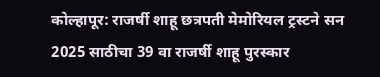कोल्हापूर: राजर्षी शाहू छत्रपती मेमोरियल ट्रस्टने सन 2025 साठीचा 39 वा राजर्षी शाहू पुरस्कार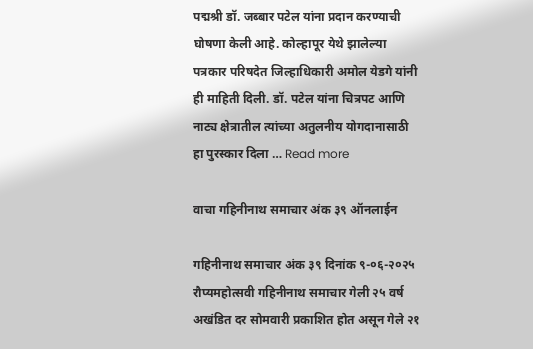पद्मश्री डॉ. जब्बार पटेल यांना प्रदान करण्याची घोषणा केली आहे. कोल्हापूर येथे झालेल्या पत्रकार परिषदेत जिल्हाधिकारी अमोल येडगे यांनी ही माहिती दिली. डॉ. पटेल यांना चित्रपट आणि नाट्य क्षेत्रातील त्यांच्या अतुलनीय योगदानासाठी हा पुरस्कार दिला … Read more

वाचा गहिनीनाथ समाचार अंक ३९ ऑनलाईन

गहिनीनाथ समाचार अंक ३९ दिनांक ९-०६-२०२५ रौप्यमहोत्सवी गहिनीनाथ समाचार गेली २५ वर्ष अखंडित दर सोमवारी प्रकाशित होत असून गेले २१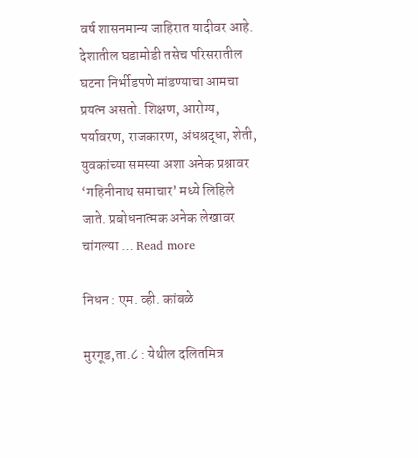वर्ष शासनमान्य जाहिरात यादीवर आहे. देशातील घडामोडी तसेच परिसरातील घटना निर्भीडपणे मांडण्याचा आमचा प्रयत्न असतो. शिक्षण, आरोग्य, पर्यावरण, राजकारण, अंधश्रद्धा, शेती, युवकांच्या समस्या अशा अनेक प्रश्नावर ‘गहिनीनाथ समाचार’ मध्ये लिहिले जाते. प्रबोधनात्मक अनेक लेखावर चांगल्या … Read more

निधन : एम. व्ही. कांबळे

मुरगूड,ता.८ : येथील दलितमित्र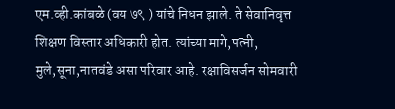एम.व्ही.कांबळे (वय ७९ ) यांचे निधन झाले. ते सेवानिवृत्त शिक्षण विस्तार अधिकारी होत. त्यांच्या मागे,पत्नी, मुले,सूना,नातवंडे असा परिवार आहे. रक्षाविसर्जन सोमवारी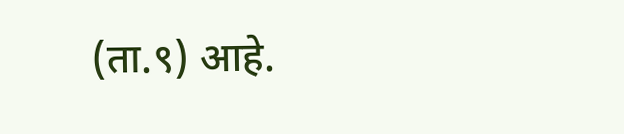(ता.९) आहे.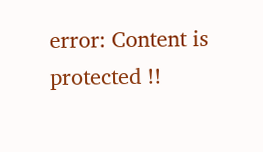error: Content is protected !!